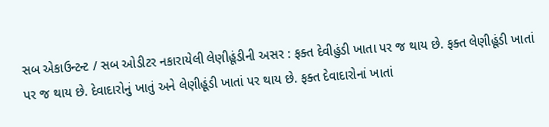સબ એકાઉન્ટન્ટ / સબ ઓડીટર નકારાયેલી લેણીહૂંડીની અસર : ફક્ત દેવીહુંડી ખાતા પર જ થાય છે. ફક્ત લેણીહૂંડી ખાતાં પર જ થાય છે. દેવાદારોનું ખાતું અને લેણીહૂંડી ખાતાં પર થાય છે. ફક્ત દેવાદારોનાં ખાતાં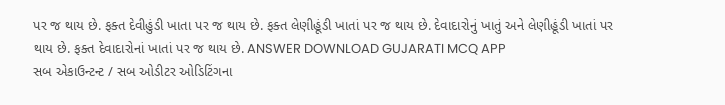પર જ થાય છે. ફક્ત દેવીહુંડી ખાતા પર જ થાય છે. ફક્ત લેણીહૂંડી ખાતાં પર જ થાય છે. દેવાદારોનું ખાતું અને લેણીહૂંડી ખાતાં પર થાય છે. ફક્ત દેવાદારોનાં ખાતાં પર જ થાય છે. ANSWER DOWNLOAD GUJARATI MCQ APP
સબ એકાઉન્ટન્ટ / સબ ઓડીટર ઓડિટિંગના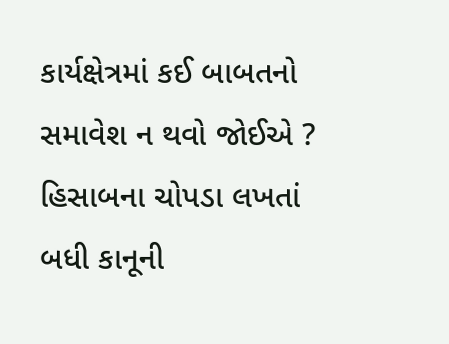કાર્યક્ષેત્રમાં કઈ બાબતનો સમાવેશ ન થવો જોઈએ ? હિસાબના ચોપડા લખતાં બધી કાનૂની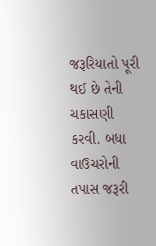જરૂરિયાતો પૂરી થઈ છે તેની ચકાસણી કરવી. બધા વાઉચરોની તપાસ જરૂરી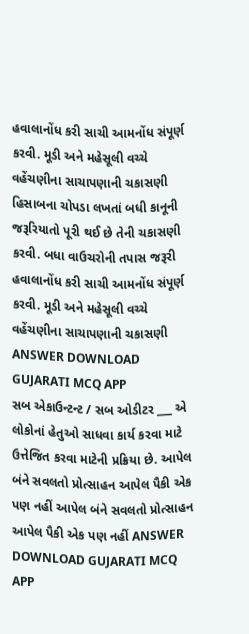હવાલાનોંધ કરી સાચી આમનોંધ સંપૂર્ણ કરવી. મૂડી અને મહેસૂલી વચ્ચે વહેંચણીના સાચાપણાની ચકાસણી હિસાબના ચોપડા લખતાં બધી કાનૂની જરૂરિયાતો પૂરી થઈ છે તેની ચકાસણી કરવી. બધા વાઉચરોની તપાસ જરૂરી હવાલાનોંધ કરી સાચી આમનોંધ સંપૂર્ણ કરવી. મૂડી અને મહેસૂલી વચ્ચે વહેંચણીના સાચાપણાની ચકાસણી ANSWER DOWNLOAD GUJARATI MCQ APP
સબ એકાઉન્ટન્ટ / સબ ઓડીટર ___ એ લોકોનાં હેતુઓ સાધવા કાર્ય કરવા માટે ઉત્તેજિત કરવા માટેની પ્રક્રિયા છે. આપેલ બંને સવલતો પ્રોત્સાહન આપેલ પૈકી એક પણ નહીં આપેલ બંને સવલતો પ્રોત્સાહન આપેલ પૈકી એક પણ નહીં ANSWER DOWNLOAD GUJARATI MCQ APP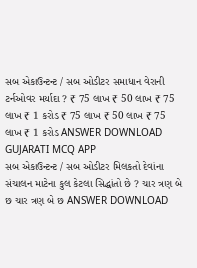સબ એકાઉન્ટન્ટ / સબ ઓડીટર સમાધાન વેરાની ટર્નઓવર મર્યાદા ? ₹ 75 લાખ ₹ 50 લાખ ₹ 75 લાખ ₹ 1 કરોડ ₹ 75 લાખ ₹ 50 લાખ ₹ 75 લાખ ₹ 1 કરોડ ANSWER DOWNLOAD GUJARATI MCQ APP
સબ એકાઉન્ટન્ટ / સબ ઓડીટર મિલકતો દેવાંના સંચાલન માટેના કુલ કેટલા સિદ્ધાંતો છે ? ચાર ત્રણ બે છ ચાર ત્રણ બે છ ANSWER DOWNLOAD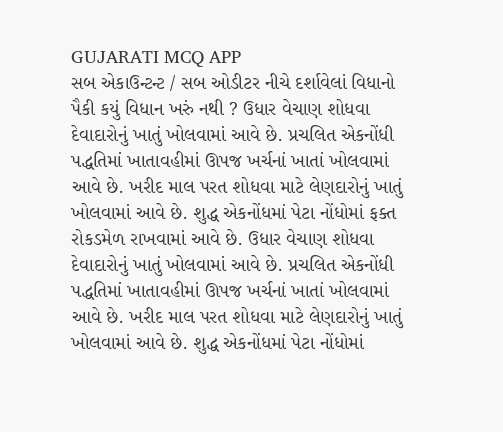GUJARATI MCQ APP
સબ એકાઉન્ટન્ટ / સબ ઓડીટર નીચે દર્શાવેલાં વિધાનો પૈકી કયું વિધાન ખરું નથી ? ઉધાર વેચાણ શોધવા દેવાદારોનું ખાતું ખોલવામાં આવે છે. પ્રચલિત એકનોંધી પદ્ધતિમાં ખાતાવહીમાં ઊપજ ખર્ચનાં ખાતાં ખોલવામાં આવે છે. ખરીદ માલ પરત શોધવા માટે લેણદારોનું ખાતું ખોલવામાં આવે છે. શુદ્ધ એકનોંધમાં પેટા નોંધોમાં ફક્ત રોકડમેળ રાખવામાં આવે છે. ઉધાર વેચાણ શોધવા દેવાદારોનું ખાતું ખોલવામાં આવે છે. પ્રચલિત એકનોંધી પદ્ધતિમાં ખાતાવહીમાં ઊપજ ખર્ચનાં ખાતાં ખોલવામાં આવે છે. ખરીદ માલ પરત શોધવા માટે લેણદારોનું ખાતું ખોલવામાં આવે છે. શુદ્ધ એકનોંધમાં પેટા નોંધોમાં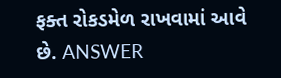ફક્ત રોકડમેળ રાખવામાં આવે છે. ANSWER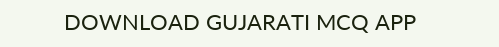DOWNLOAD GUJARATI MCQ APP